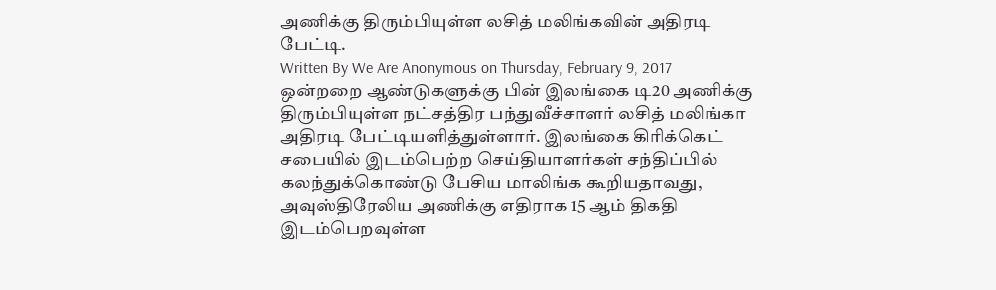அணிக்கு திரும்பியுள்ள லசித் மலிங்கவின் அதிரடி பேட்டி.
Written By We Are Anonymous on Thursday, February 9, 2017
ஒன்றறை ஆண்டுகளுக்கு பின் இலங்கை டி20 அணிக்கு திரும்பியுள்ள நட்சத்திர பந்துவீச்சாளர் லசித் மலிங்கா அதிரடி பேட்டியளித்துள்ளார். இலங்கை கிரிக்கெட் சபையில் இடம்பெற்ற செய்தியாளர்கள் சந்திப்பில் கலந்துக்கொண்டு பேசிய மாலிங்க கூறியதாவது, அவுஸ்திரேலிய அணிக்கு எதிராக 15 ஆம் திகதி இடம்பெறவுள்ள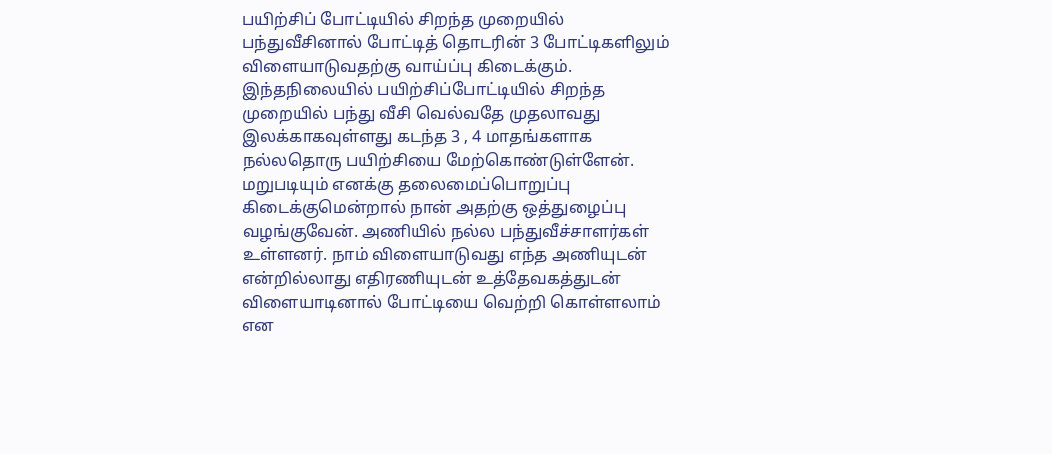பயிற்சிப் போட்டியில் சிறந்த முறையில் பந்துவீசினால் போட்டித் தொடரின் 3 போட்டிகளிலும் விளையாடுவதற்கு வாய்ப்பு கிடைக்கும். இந்தநிலையில் பயிற்சிப்போட்டியில் சிறந்த முறையில் பந்து வீசி வெல்வதே முதலாவது இலக்காகவுள்ளது கடந்த 3 , 4 மாதங்களாக நல்லதொரு பயிற்சியை மேற்கொண்டுள்ளேன். மறுபடியும் எனக்கு தலைமைப்பொறுப்பு கிடைக்குமென்றால் நான் அதற்கு ஒத்துழைப்பு வழங்குவேன். அணியில் நல்ல பந்துவீச்சாளர்கள் உள்ளனர். நாம் விளையாடுவது எந்த அணியுடன் என்றில்லாது எதிரணியுடன் உத்தேவகத்துடன் விளையாடினால் போட்டியை வெற்றி கொள்ளலாம் என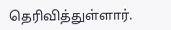தெரிவித்துள்ளார்.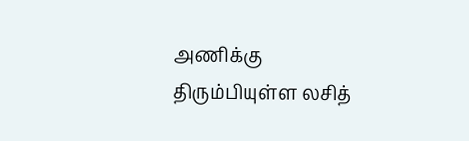அணிக்கு திரும்பியுள்ள லசித்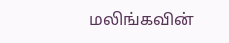மலிங்கவின்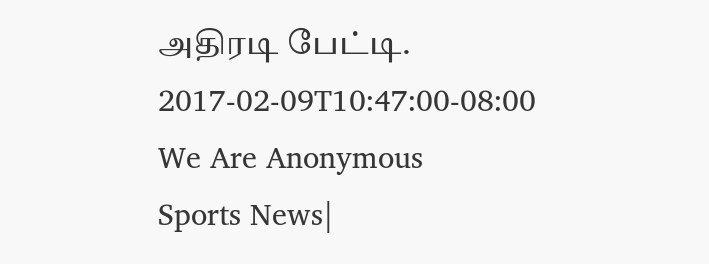அதிரடி பேட்டி.
2017-02-09T10:47:00-08:00
We Are Anonymous
Sports News|